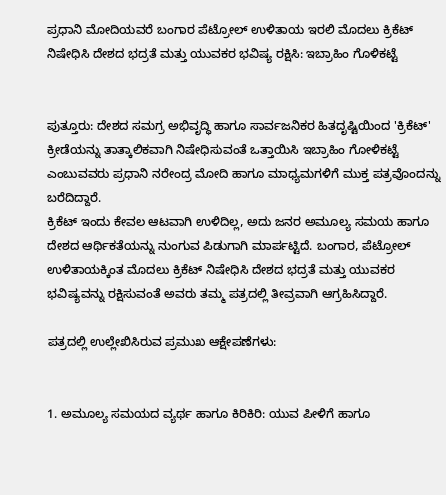ಪ್ರಧಾನಿ ಮೋದಿಯವರೆ ಬಂಗಾರ ಪೆಟ್ರೋಲ್ ಉಳಿತಾಯ ಇರಲಿ ಮೊದಲು ಕ್ರಿಕೆಟ್ ನಿಷೇಧಿಸಿ ದೇಶದ ಭದ್ರತೆ ಮತ್ತು ಯುವಕರ ಭವಿಷ್ಯ ರಕ್ಷಿಸಿ: ಇಬ್ರಾಹಿಂ ಗೊಳಿಕಟ್ಟೆ


ಪುತ್ತೂರು: ದೇಶದ ಸಮಗ್ರ ಅಭಿವೃದ್ಧಿ ಹಾಗೂ ಸಾರ್ವಜನಿಕರ ಹಿತದೃಷ್ಟಿಯಿಂದ 'ಕ್ರಿಕೆಟ್' ಕ್ರೀಡೆಯನ್ನು ತಾತ್ಕಾಲಿಕವಾಗಿ ನಿಷೇಧಿಸುವಂತೆ ಒತ್ತಾಯಿಸಿ ಇಬ್ರಾಹಿಂ ಗೋಳಿಕಟ್ಟೆ ಎಂಬುವವರು ಪ್ರಧಾನಿ ನರೇಂದ್ರ ಮೋದಿ ಹಾಗೂ ಮಾಧ್ಯಮಗಳಿಗೆ ಮುಕ್ತ ಪತ್ರವೊಂದನ್ನು ಬರೆದಿದ್ದಾರೆ.
ಕ್ರಿಕೆಟ್ ಇಂದು ಕೇವಲ ಆಟವಾಗಿ ಉಳಿದಿಲ್ಲ, ಅದು ಜನರ ಅಮೂಲ್ಯ ಸಮಯ ಹಾಗೂ ದೇಶದ ಆರ್ಥಿಕತೆಯನ್ನು ನುಂಗುವ ಪಿಡುಗಾಗಿ ಮಾರ್ಪಟ್ಟಿದೆ. ಬಂಗಾರ, ಪೆಟ್ರೋಲ್ ಉಳಿತಾಯಕ್ಕಿಂತ ಮೊದಲು ಕ್ರಿಕೆಟ್ ನಿಷೇಧಿಸಿ ದೇಶದ ಭದ್ರತೆ ಮತ್ತು ಯುವಕರ ಭವಿಷ್ಯವನ್ನು ರಕ್ಷಿಸುವಂತೆ ಅವರು ತಮ್ಮ ಪತ್ರದಲ್ಲಿ ತೀವ್ರವಾಗಿ ಆಗ್ರಹಿಸಿದ್ದಾರೆ.

ಪತ್ರದಲ್ಲಿ ಉಲ್ಲೇಖಿಸಿರುವ ಪ್ರಮುಖ ಆಕ್ಷೇಪಣೆಗಳು:


1. ಅಮೂಲ್ಯ ಸಮಯದ ವ್ಯರ್ಥ ಹಾಗೂ ಕಿರಿಕಿರಿ: ಯುವ ಪೀಳಿಗೆ ಹಾಗೂ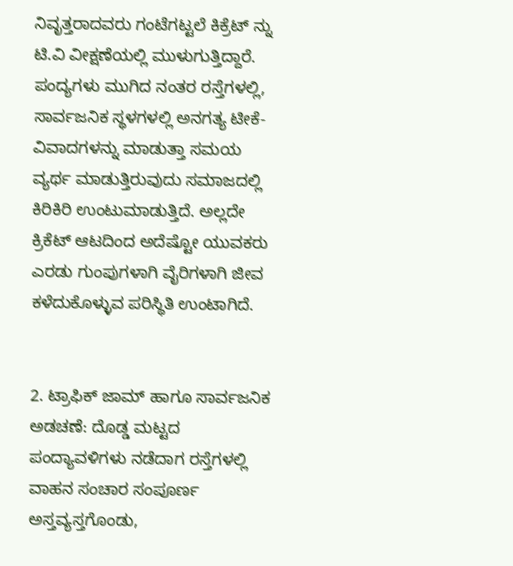ನಿವೃತ್ತರಾದವರು ಗಂಟೆಗಟ್ಟಲೆ ಕಿಕ್ರೆಟ್ ನ್ನು ಟಿ.ವಿ ವೀಕ್ಷಣೆಯಲ್ಲಿ ಮುಳುಗುತ್ತಿದ್ದಾರೆ. ಪಂದ್ಯಗಳು ಮುಗಿದ ನಂತರ ರಸ್ತೆಗಳಲ್ಲಿ, ಸಾರ್ವಜನಿಕ ಸ್ಥಳಗಳಲ್ಲಿ ಅನಗತ್ಯ ಟೀಕೆ-ವಿವಾದಗಳನ್ನು ಮಾಡುತ್ತಾ ಸಮಯ ವ್ಯರ್ಥ ಮಾಡುತ್ತಿರುವುದು ಸಮಾಜದಲ್ಲಿ ಕಿರಿಕಿರಿ ಉಂಟುಮಾಡುತ್ತಿದೆ. ಅಲ್ಲದೇ ಕ್ರಿಕೆಟ್ ಆಟದಿಂದ ಅದೆಷ್ಟೋ ಯುವಕರು ಎರಡು ಗುಂಪುಗಳಾಗಿ ವೈರಿಗಳಾಗಿ ಜೀವ ಕಳೆದುಕೊಳ್ಳುವ ಪರಿಸ್ಥಿತಿ ಉಂಟಾಗಿದೆ.


2. ಟ್ರಾಫಿಕ್ ಜಾಮ್ ಹಾಗೂ ಸಾರ್ವಜನಿಕ ಅಡಚಣೆ: ದೊಡ್ಡ ಮಟ್ಟದ ಪಂದ್ಯಾವಳಿಗಳು ನಡೆದಾಗ ರಸ್ತೆಗಳಲ್ಲಿ ವಾಹನ ಸಂಚಾರ ಸಂಪೂರ್ಣ ಅಸ್ತವ್ಯಸ್ತಗೊಂಡು,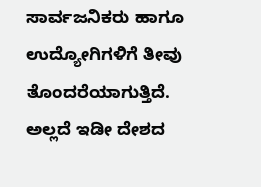ಸಾರ್ವಜನಿಕರು ಹಾಗೂ ಉದ್ಯೋಗಿಗಳಿಗೆ ತೀವು ತೊಂದರೆಯಾಗುತ್ತಿದೆ. ಅಲ್ಲದೆ ಇಡೀ ದೇಶದ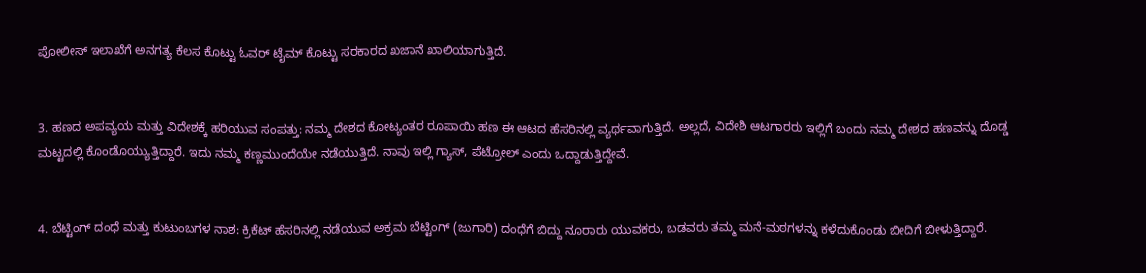ಪೋಲೀಸ್ ಇಲಾಖೆಗೆ ಅನಗತ್ಯ ಕೆಲಸ ಕೊಟ್ಟು ಓವರ್ ಟೈಮ್ ಕೊಟ್ಟು ಸರಕಾರದ ಖಜಾನೆ ಖಾಲಿಯಾಗುತ್ತಿದೆ.


3. ಹಣದ ಅಪವ್ಯಯ ಮತ್ತು ವಿದೇಶಕ್ಕೆ ಹರಿಯುವ ಸಂಪತ್ತು: ನಮ್ಮ ದೇಶದ ಕೋಟ್ಯಂತರ ರೂಪಾಯಿ ಹಣ ಈ ಆಟದ ಹೆಸರಿನಲ್ಲಿ ವ್ಯರ್ಥವಾಗುತ್ತಿದೆ. ಅಲ್ಲದೆ, ವಿದೇಶಿ ಆಟಗಾರರು ಇಲ್ಲಿಗೆ ಬಂದು ನಮ್ಮ ದೇಶದ ಹಣವನ್ನು ದೊಡ್ಡ ಮಟ್ಟದಲ್ಲಿ ಕೊಂಡೊಯ್ಯುತ್ತಿದ್ದಾರೆ. ಇದು ನಮ್ಮ ಕಣ್ಣಮುಂದೆಯೇ ನಡೆಯುತ್ತಿದೆ. ನಾವು ಇಲ್ಲಿ ಗ್ಯಾಸ್, ಪೆಟ್ರೋಲ್ ಎಂದು ಒದ್ದಾಡುತ್ತಿದ್ದೇವೆ.


4. ಬೆಟ್ಟಿಂಗ್ ದಂಧೆ ಮತ್ತು ಕುಟುಂಬಗಳ ನಾಶ: ಕ್ರಿಕೆಟ್ ಹೆಸರಿನಲ್ಲಿ ನಡೆಯುವ ಅಕ್ರಮ ಬೆಟ್ಟಿಂಗ್ (ಜುಗಾರಿ) ದಂಧೆಗೆ ಬಿದ್ದು ನೂರಾರು ಯುವಕರು, ಬಡವರು ತಮ್ಮ ಮನೆ-ಮಠಗಳನ್ನು ಕಳೆದುಕೊಂಡು ಬೀದಿಗೆ ಬೀಳುತ್ತಿದ್ದಾರೆ.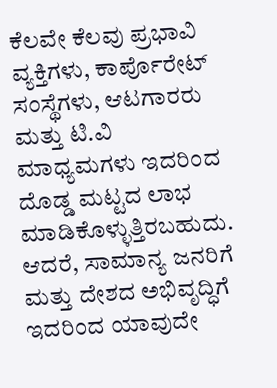ಕೆಲವೇ ಕೆಲವು ಪ್ರಭಾವಿ ವ್ಯಕ್ತಿಗಳು, ಕಾರ್ಪೊರೇಟ್ ಸಂಸ್ಥೆಗಳು, ಆಟಗಾರರು ಮತ್ತು ಟಿ.ವಿ ಮಾಧ್ಯಮಗಳು ಇದರಿಂದ ದೊಡ್ಡ ಮಟ್ಟದ ಲಾಭ ಮಾಡಿಕೊಳ್ಳುತ್ತಿರಬಹುದು. ಆದರೆ, ಸಾಮಾನ್ಯ ಜನರಿಗೆ ಮತ್ತು ದೇಶದ ಅಭಿವೃದ್ಧಿಗೆ ಇದರಿಂದ ಯಾವುದೇ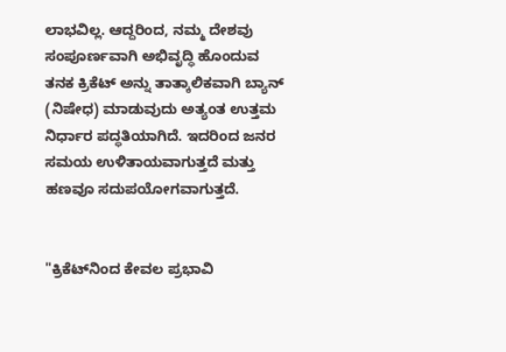ಲಾಭವಿಲ್ಲ. ಆದ್ದರಿಂದ, ನಮ್ಮ ದೇಶವು ಸಂಪೂರ್ಣವಾಗಿ ಅಭಿವೃದ್ಧಿ ಹೊಂದುವ ತನಕ ಕ್ರಿಕೆಟ್ ಅನ್ನು ತಾತ್ಕಾಲಿಕವಾಗಿ ಬ್ಯಾನ್ (ನಿಷೇಧ) ಮಾಡುವುದು ಅತ್ಯಂತ ಉತ್ತಮ ನಿರ್ಧಾರ ಪದ್ಧತಿಯಾಗಿದೆ. ಇದರಿಂದ ಜನರ ಸಮಯ ಉಳಿತಾಯವಾಗುತ್ತದೆ ಮತ್ತು ಹಣವೂ ಸದುಪಯೋಗವಾಗುತ್ತದೆ.


"ಕ್ರಿಕೆಟ್‌ನಿಂದ ಕೇವಲ ಪ್ರಭಾವಿ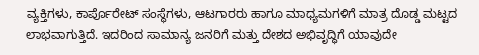ವ್ಯಕ್ತಿಗಳು, ಕಾರ್ಪೊರೇಟ್ ಸಂಸ್ಥೆಗಳು, ಆಟಗಾರರು ಹಾಗೂ ಮಾಧ್ಯಮಗಳಿಗೆ ಮಾತ್ರ ದೊಡ್ಡ ಮಟ್ಟದ ಲಾಭವಾಗುತ್ತಿದೆ. ಇದರಿಂದ ಸಾಮಾನ್ಯ ಜನರಿಗೆ ಮತ್ತು ದೇಶದ ಅಭಿವೃದ್ಧಿಗೆ ಯಾವುದೇ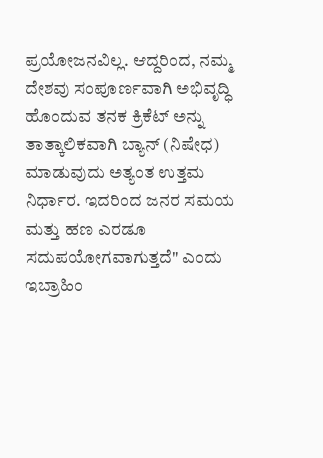ಪ್ರಯೋಜನವಿಲ್ಲ. ಆದ್ದರಿಂದ, ನಮ್ಮ ದೇಶವು ಸಂಪೂರ್ಣವಾಗಿ ಅಭಿವೃದ್ಧಿ ಹೊಂದುವ ತನಕ ಕ್ರಿಕೆಟ್ ಅನ್ನು ತಾತ್ಕಾಲಿಕವಾಗಿ ಬ್ಯಾನ್ (ನಿಷೇಧ) ಮಾಡುವುದು ಅತ್ಯಂತ ಉತ್ತಮ ನಿರ್ಧಾರ. ಇದರಿಂದ ಜನರ ಸಮಯ ಮತ್ತು ಹಣ ಎರಡೂ ಸದುಪಯೋಗವಾಗುತ್ತದೆ" ಎಂದು ಇಬ್ರಾಹಿಂ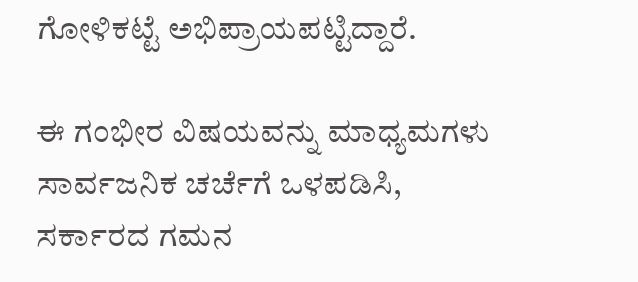ಗೋಳಿಕಟ್ಟೆ ಅಭಿಪ್ರಾಯಪಟ್ಟಿದ್ದಾರೆ.

ಈ ಗಂಭೀರ ವಿಷಯವನ್ನು ಮಾಧ್ಯಮಗಳು ಸಾರ್ವಜನಿಕ ಚರ್ಚೆಗೆ ಒಳಪಡಿಸಿ, ಸರ್ಕಾರದ ಗಮನ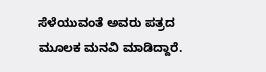ಸೆಳೆಯುವಂತೆ ಅವರು ಪತ್ರದ ಮೂಲಕ ಮನವಿ ಮಾಡಿದ್ದಾರೆ.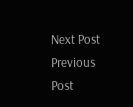Next Post Previous Post